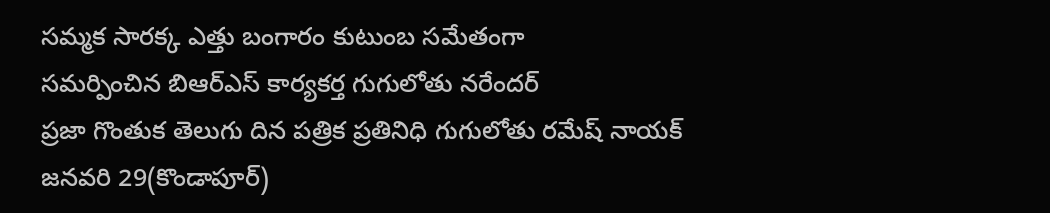సమ్మక సారక్క ఎత్తు బంగారం కుటుంబ సమేతంగా
సమర్పించిన బిఆర్ఎస్ కార్యకర్త గుగులోతు నరేందర్
ప్రజా గొంతుక తెలుగు దిన పత్రిక ప్రతినిధి గుగులోతు రమేష్ నాయక్
జనవరి 29(కొండాపూర్)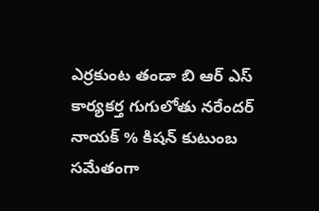ఎర్రకుంట తండా బి ఆర్ ఎస్
కార్యకర్త గుగులోతు నరేందర్ నాయక్ % కిషన్ కుటుంబ సమేతంగా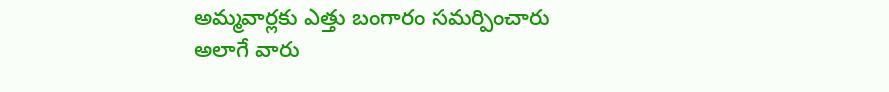అమ్మవార్లకు ఎత్తు బంగారం సమర్పించారు అలాగే వారు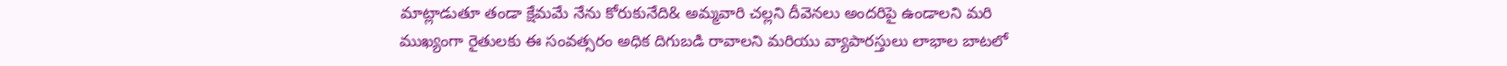మాట్లాడుతూ తండా క్షేమమే నేను కోరుకునేది& అమ్మవారి చల్లని దీవెనలు అందరిపై ఉండాలని మరి
ముఖ్యంగా రైతులకు ఈ సంవత్సరం అధిక దిగుబడి రావాలని మరియు వ్యాపారస్తులు లాభాల బాటలో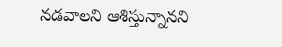నడవాలని ఆశిస్తున్నానని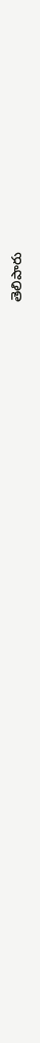తెలిపారు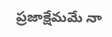ప్రజాక్షేమమే నా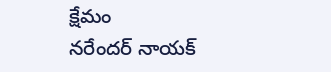క్షేమం
నరేందర్ నాయక్